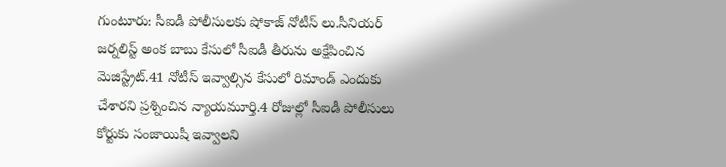గుంటూరు: సీఐడీ పోలీసులకు షోకాజ్ నోటీస్ లు.సీనియర్ జర్నలిస్ట్ అంక బాబు కేసులో సీఐడీ తీరును అక్షేపించిన మెజిస్ట్రేట్.41 నోటీస్ ఇవ్వాల్సిన కేసులో రిమాండ్ ఎందుకు చేశారని ప్రశ్నించిన న్యాయమూర్తి.4 రోజుల్లో సీఐడీ పోలీసులు కోర్టుకు సంజాయిషీ ఇవ్వాలని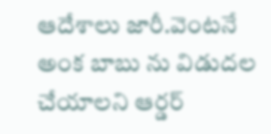ఆదేశాలు జారీ.వెంటనే అంక బాబు ను విడుదల చేయాలని ఆర్డర్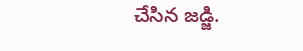చేసిన జడ్జి.